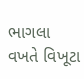ભાગલા વખતે વિખૂટા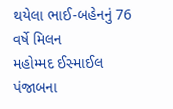થયેલા ભાઈ-બહેનનું 76 વર્ષે મિલન
મહોમ્મદ ઈસ્માઈલ પંજાબના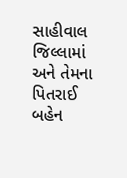સાહીવાલ જિલ્લામાં અને તેમના પિતરાઈ બહેન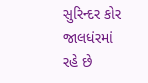સુરિન્દર કોર જાલધંરમાં રહે છે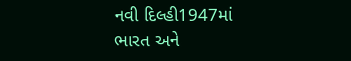નવી દિલ્હી1947માં ભારત અને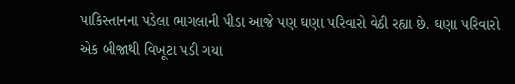પાકિસ્તાનના પડેલા ભાગલાની પીડા આજે પણ ઘણા પરિવારો વેઠી રહ્યા છે. ઘણા પરિવારો એક બીજાથી વિખૂટા પડી ગયા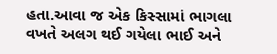હતા.આવા જ એક કિસ્સામાં ભાગલા વખતે અલગ થઈ ગયેલા ભાઈ અને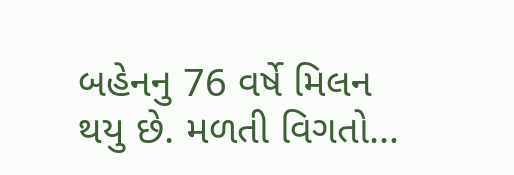બહેનનુ 76 વર્ષે મિલન થયુ છે. મળતી વિગતો…